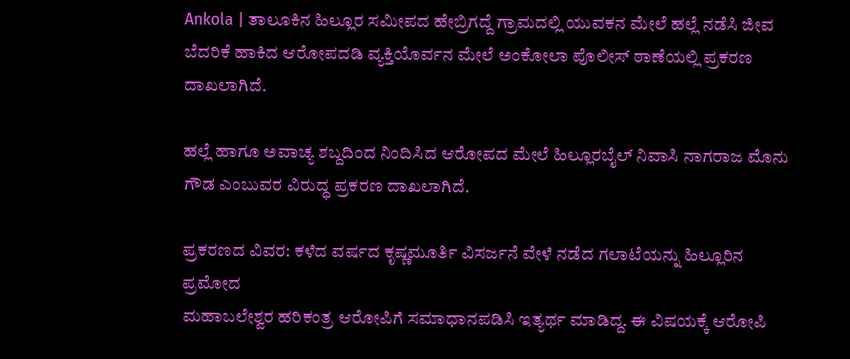Ankola | ತಾಲೂಕಿನ ಹಿಲ್ಲೂರ ಸಮೀಪದ ಹೇಬ್ರಿಗದ್ದೆ ಗ್ರಾಮದಲ್ಲಿ ಯುವಕನ ಮೇಲೆ ಹಲ್ಲೆ ನಡೆಸಿ ಜೀವ ಬೆದರಿಕೆ ಹಾಕಿದ ಆರೋಪದಡಿ ವ್ಯಕ್ತಿಯೊರ್ವನ ಮೇಲೆ ಅಂಕೋಲಾ ಪೊಲೀಸ್ ಠಾಣೆಯಲ್ಲಿ ಪ್ರಕರಣ ದಾಖಲಾಗಿದೆ.

ಹಲ್ಲೆ ಹಾಗೂ ಅವಾಚ್ಯ ಶಬ್ದದಿಂದ ನಿಂದಿಸಿದ ಆರೋಪದ ಮೇಲೆ ಹಿಲ್ಲೂರಬೈಲ್ ನಿವಾಸಿ ನಾಗರಾಜ ಮೊನು ಗೌಡ ಎಂಬುವರ ವಿರುದ್ಧ ಪ್ರಕರಣ ದಾಖಲಾಗಿದೆ.

ಪ್ರಕರಣದ ವಿವರ: ಕಳೆದ ವರ್ಷದ ಕೃಷ್ಣಮೂರ್ತಿ ವಿಸರ್ಜನೆ ವೇಳೆ ನಡೆದ ಗಲಾಟೆಯನ್ನು ಹಿಲ್ಲೂರಿನ ಪ್ರಮೋದ
ಮಹಾಬಲೇಶ್ವರ ಹರಿಕಂತ್ರ ಆರೋಪಿಗೆ ಸಮಾಧಾನಪಡಿಸಿ ಇತ್ಯರ್ಥ ಮಾಡಿದ್ದ. ಈ ವಿಷಯಕ್ಕೆ ಆರೋಪಿ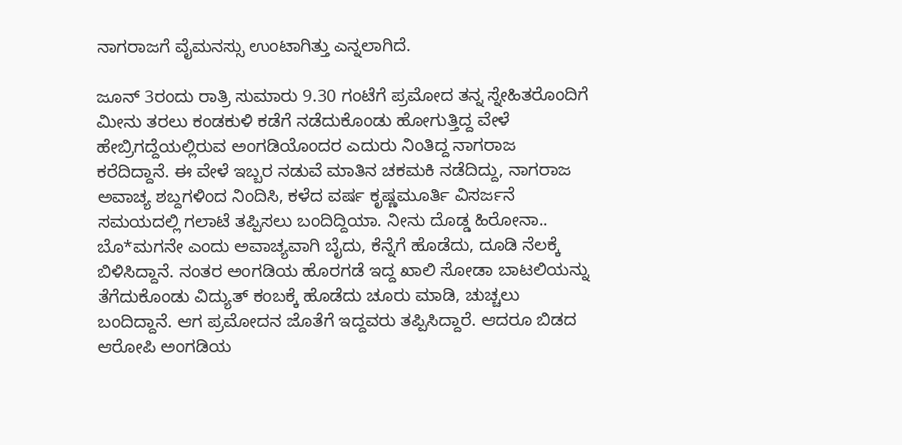ನಾಗರಾಜಗೆ ವೈಮನಸ್ಸು ಉಂಟಾಗಿತ್ತು ಎನ್ನಲಾಗಿದೆ.

ಜೂನ್ 3ರಂದು ರಾತ್ರಿ ಸುಮಾರು 9.30 ಗಂಟೆಗೆ ಪ್ರಮೋದ ತನ್ನ ಸ್ನೇಹಿತರೊಂದಿಗೆ ಮೀನು ತರಲು ಕಂಡಕುಳಿ ಕಡೆಗೆ ನಡೆದುಕೊಂಡು ಹೋಗುತ್ತಿದ್ದ ವೇಳೆ ಹೇಬ್ರಿಗದ್ದೆಯಲ್ಲಿರುವ ಅಂಗಡಿಯೊಂದರ ಎದುರು ನಿಂತಿದ್ದ ನಾಗರಾಜ ಕರೆದಿದ್ದಾನೆ. ಈ ವೇಳೆ ಇಬ್ಬರ ನಡುವೆ ಮಾತಿನ ಚಕಮಕಿ ನಡೆದಿದ್ದು, ನಾಗರಾಜ ಅವಾಚ್ಯ ಶಬ್ದಗಳಿಂದ ನಿಂದಿಸಿ, ಕಳೆದ ವರ್ಷ ಕೃಷ್ಣಮೂರ್ತಿ ವಿಸರ್ಜನೆ ಸಮಯದಲ್ಲಿ ಗಲಾಟೆ ತಪ್ಪಿಸಲು ಬಂದಿದ್ದಿಯಾ. ನೀನು ದೊಡ್ಡ ಹಿರೋನಾ.. ಬೊ*ಮಗನೇ ಎಂದು ಅವಾಚ್ಯವಾಗಿ ಬೈದು, ಕೆನ್ನೆಗೆ ಹೊಡೆದು, ದೂಡಿ ನೆಲಕ್ಕೆ ಬಿಳಿಸಿದ್ದಾನೆ. ನಂತರ ಅಂಗಡಿಯ ಹೊರಗಡೆ ಇದ್ದ ಖಾಲಿ ಸೋಡಾ ಬಾಟಲಿಯನ್ನು ತೆಗೆದುಕೊಂಡು ವಿದ್ಯುತ್ ಕಂಬಕ್ಕೆ ಹೊಡೆದು ಚೂರು ಮಾಡಿ, ಚುಚ್ಚಲು ಬಂದಿದ್ದಾನೆ. ಆಗ ಪ್ರಮೋದನ ಜೊತೆಗೆ ಇದ್ದವರು ತಪ್ಪಿಸಿದ್ದಾರೆ. ಆದರೂ ಬಿಡದ ಆರೋಪಿ ಅಂಗಡಿಯ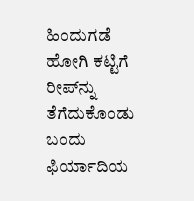ಹಿಂದುಗಡೆ ಹೋಗಿ ಕಟ್ಟಿಗೆ ರೀಪ್‌ನ್ನು ತೆಗೆದುಕೊಂಡು ಬಂದು ಫಿರ್ಯಾದಿಯ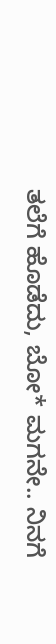ತಲೆಗೆ ಹೊಡೆದು, ಬೋ* ಮಗನೇ.. ನಿನಗೆ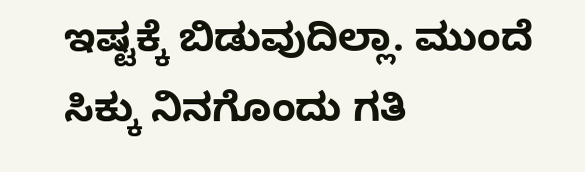ಇಷ್ಟಕ್ಕೆ ಬಿಡುವುದಿಲ್ಲಾ. ಮುಂದೆ ಸಿಕ್ಕು ನಿನಗೊಂದು ಗತಿ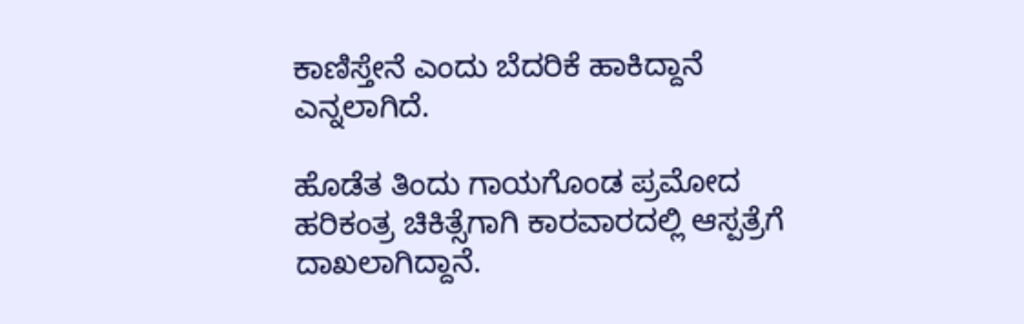ಕಾಣಿಸ್ತೇನೆ ಎಂದು ಬೆದರಿಕೆ ಹಾಕಿದ್ದಾನೆ‌ ಎನ್ನಲಾಗಿದೆ.

ಹೊಡೆತ ತಿಂದು ಗಾಯಗೊಂಡ ಪ್ರಮೋದ ಹರಿಕಂತ್ರ ಚಿಕಿತ್ಸೆಗಾಗಿ ಕಾರವಾರದಲ್ಲಿ ಆಸ್ಪತ್ರೆಗೆ ದಾಖಲಾಗಿದ್ದಾನೆ.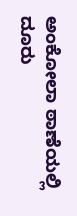ಅಂಕೋಲಾ ಠಾಣೆಯಲ್ಲಿ ದೂರು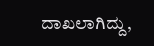ದಾಖಲಾಗಿದ್ದು,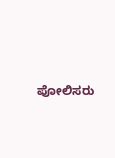ಪೋಲಿಸರು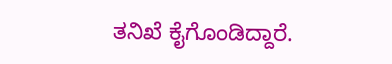ತನಿಖೆ ಕೈಗೊಂಡಿದ್ದಾರೆ.